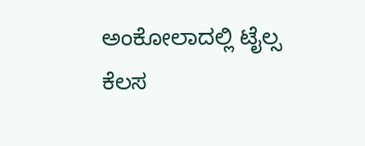ಅಂಕೋಲಾದಲ್ಲಿ ಟೈಲ್ಸ ಕೆಲಸ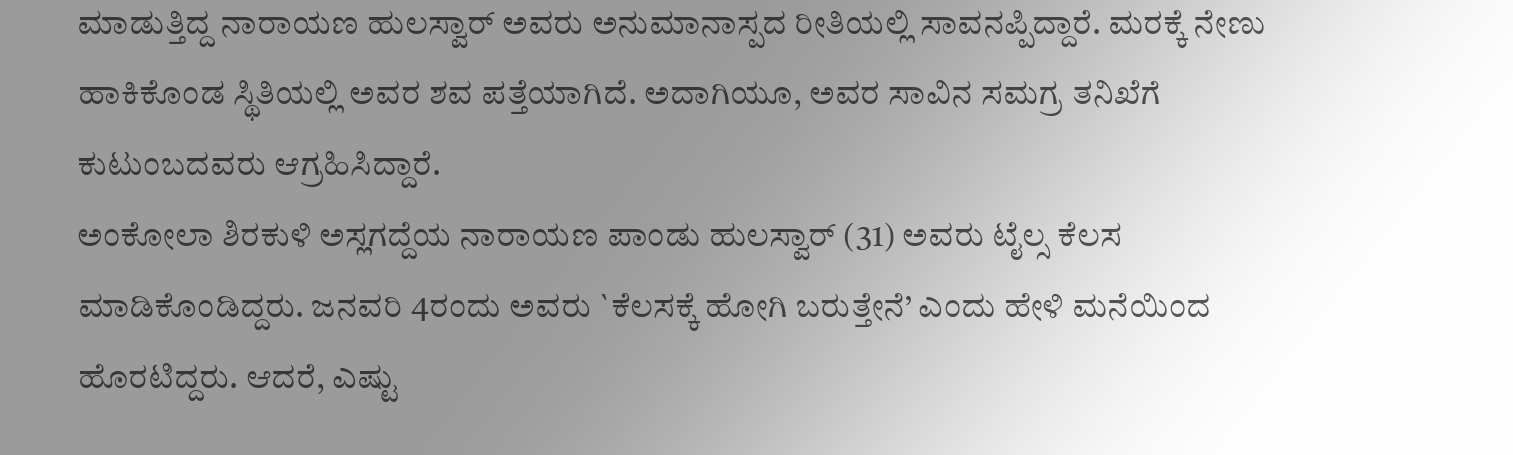ಮಾಡುತ್ತಿದ್ದ ನಾರಾಯಣ ಹುಲಸ್ವಾರ್ ಅವರು ಅನುಮಾನಾಸ್ಪದ ರೀತಿಯಲ್ಲಿ ಸಾವನಪ್ಪಿದ್ದಾರೆ. ಮರಕ್ಕೆ ನೇಣು ಹಾಕಿಕೊಂಡ ಸ್ಥಿತಿಯಲ್ಲಿ ಅವರ ಶವ ಪತ್ತೆಯಾಗಿದೆ. ಅದಾಗಿಯೂ, ಅವರ ಸಾವಿನ ಸಮಗ್ರ ತನಿಖೆಗೆ ಕುಟುಂಬದವರು ಆಗ್ರಹಿಸಿದ್ದಾರೆ.
ಅಂಕೋಲಾ ಶಿರಕುಳಿ ಅಸ್ಲಗದ್ದೆಯ ನಾರಾಯಣ ಪಾಂಡು ಹುಲಸ್ವಾರ್ (31) ಅವರು ಟೈಲ್ಸ ಕೆಲಸ ಮಾಡಿಕೊಂಡಿದ್ದರು. ಜನವರಿ 4ರಂದು ಅವರು `ಕೆಲಸಕ್ಕೆ ಹೋಗಿ ಬರುತ್ತೇನೆ’ ಎಂದು ಹೇಳಿ ಮನೆಯಿಂದ ಹೊರಟಿದ್ದರು. ಆದರೆ, ಎಷ್ಟು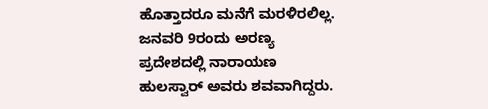ಹೊತ್ತಾದರೂ ಮನೆಗೆ ಮರಳಿರಲಿಲ್ಲ. ಜನವರಿ 9ರಂದು ಅರಣ್ಯ ಪ್ರದೇಶದಲ್ಲಿ ನಾರಾಯಣ ಹುಲಸ್ವಾರ್ ಅವರು ಶವವಾಗಿದ್ದರು.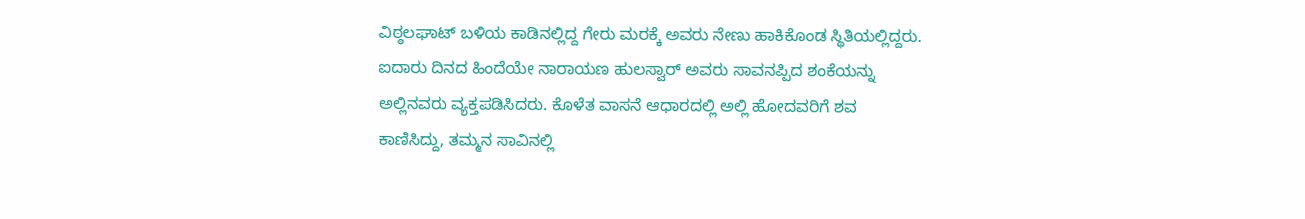ವಿಠ್ಠಲಘಾಟ್ ಬಳಿಯ ಕಾಡಿನಲ್ಲಿದ್ದ ಗೇರು ಮರಕ್ಕೆ ಅವರು ನೇಣು ಹಾಕಿಕೊಂಡ ಸ್ಥಿತಿಯಲ್ಲಿದ್ದರು. ಐದಾರು ದಿನದ ಹಿಂದೆಯೇ ನಾರಾಯಣ ಹುಲಸ್ವಾರ್ ಅವರು ಸಾವನಪ್ಪಿದ ಶಂಕೆಯನ್ನು ಅಲ್ಲಿನವರು ವ್ಯಕ್ತಪಡಿಸಿದರು. ಕೊಳೆತ ವಾಸನೆ ಆಧಾರದಲ್ಲಿ ಅಲ್ಲಿ ಹೋದವರಿಗೆ ಶವ ಕಾಣಿಸಿದ್ದು, ತಮ್ಮನ ಸಾವಿನಲ್ಲಿ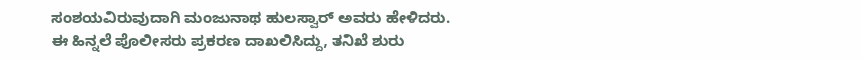ಸಂಶಯವಿರುವುದಾಗಿ ಮಂಜುನಾಥ ಹುಲಸ್ವಾರ್ ಅವರು ಹೇಳಿದರು. ಈ ಹಿನ್ನಲೆ ಪೊಲೀಸರು ಪ್ರಕರಣ ದಾಖಲಿಸಿದ್ದು, ತನಿಖೆ ಶುರು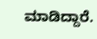ಮಾಡಿದ್ದಾರೆ.